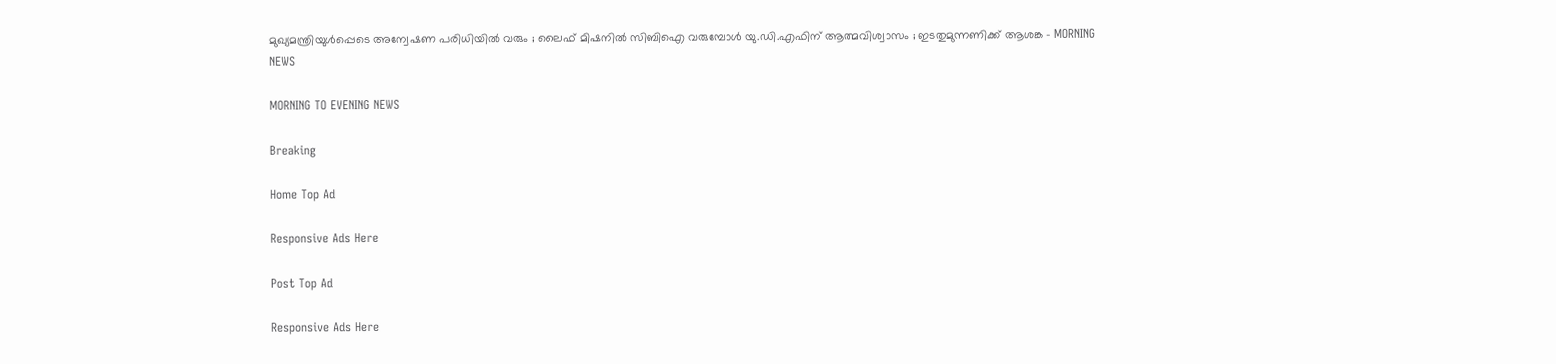മുഖ്യമന്ത്രിയുള്‍പ്പെടെ അന്വേഷണ പരിധിയില്‍ വരും ; ലൈഫ് മിഷനില്‍ സിബിഐ വരുമ്പോള്‍ യു.ഡി.എഫിന് ആത്മവിശ്വാസം ; ഇടതുമുന്നണിക്ക് ആശങ്ക - MORNING NEWS

MORNING TO EVENING NEWS

Breaking

Home Top Ad

Responsive Ads Here

Post Top Ad

Responsive Ads Here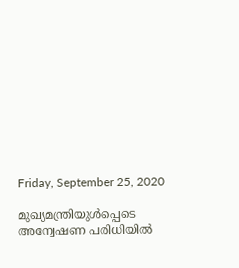Friday, September 25, 2020

മുഖ്യമന്ത്രിയുള്‍പ്പെടെ അന്വേഷണ പരിധിയില്‍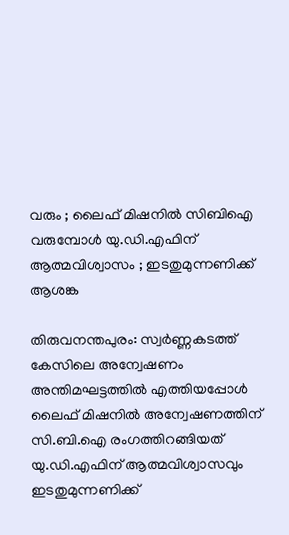വരും ; ലൈഫ് മിഷനില്‍ സിബിഐ വരുമ്പോള്‍ യു.ഡി.എഫിന് ആത്മവിശ്വാസം ; ഇടതുമുന്നണിക്ക് ആശങ്ക

തിരുവനന്തപുരം: സ്വര്‍ണ്ണകടത്ത് കേസിലെ അന്വേഷണം അന്തിമഘട്ടത്തില്‍ എത്തിയപ്പോള്‍ ലൈഫ് മിഷനില്‍ അന്വേഷണത്തിന് സി.ബി.ഐ രംഗത്തിറങ്ങിയത് യു.ഡി.എഫിന് ആത്മവിശ്വാസവും ഇടതുമുന്നണിക്ക്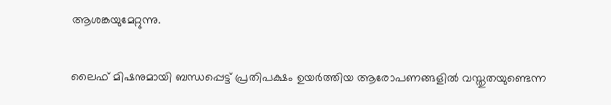ആശങ്കയുമേറ്റുന്നു.

ലൈഫ് മിഷനുമായി ബന്ധപ്പെട്ട് പ്രതിപക്ഷം ഉയര്‍ത്തിയ ആരോപണങ്ങളില്‍ വസ്തുതയുണ്ടെന്ന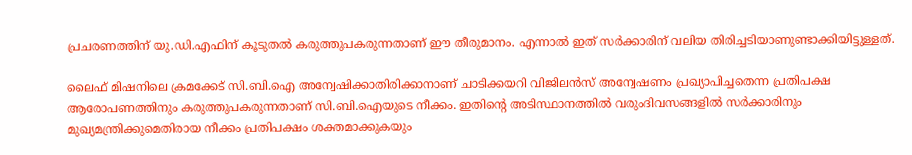പ്രചരണത്തിന് യു.ഡി.എഫിന് കൂടുതല്‍ കരുത്തുപകരുന്നതാണ് ഈ തീരുമാനം. എന്നാല്‍ ഇത് സര്‍ക്കാരിന് വലിയ തിരിച്ചടിയാണുണ്ടാക്കിയിട്ടുള്ളത്.

ലൈഫ് മിഷനിലെ ക്രമക്കേട് സി.ബി.ഐ അന്വേഷിക്കാതിരിക്കാനാണ് ചാടിക്കയറി വിജിലന്‍സ് അന്വേഷണം പ്രഖ്യാപിച്ചതെന്ന പ്രതിപക്ഷ ആരോപണത്തിനും കരുത്തുപകരുന്നതാണ് സി.ബി.ഐയുടെ നീക്കം. ഇതിന്റെ അടിസ്ഥാനത്തില്‍ വരുംദിവസങ്ങളില്‍ സര്‍ക്കാരിനും മുഖ്യമന്ത്രിക്കുമെതിരായ നീക്കം പ്രതിപക്ഷം ശക്തമാക്കുകയും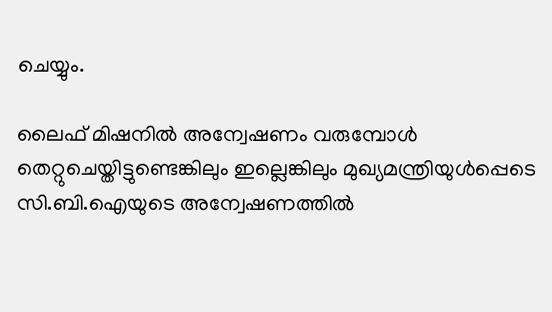ചെയ്യും.

ലൈഫ് മിഷനില്‍ അന്വേഷണം വരുമ്പോള്‍ തെറ്റുചെയ്തിട്ടുണ്ടെങ്കിലും ഇല്ലെങ്കിലും മുഖ്യമന്ത്രിയുള്‍പ്പെടെ സി.ബി.ഐയുടെ അന്വേഷണത്തില്‍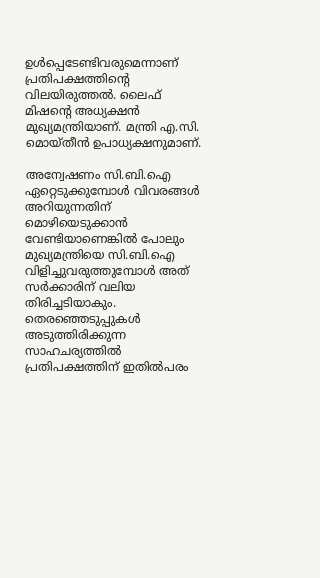ഉള്‍പ്പെടേണ്ടിവരുമെന്നാണ് പ്രതിപക്ഷത്തിന്റെ വിലയിരുത്തല്‍. ലൈഫ് മിഷന്റെ അധ്യക്ഷന്‍ മുഖ്യമന്ത്രിയാണ്. മന്ത്രി എ.സി. മൊയ്തീന്‍ ഉപാധ്യക്ഷനുമാണ്.

അന്വേഷണം സി.ബി.ഐ ഏറ്റെടുക്കുമ്പോള്‍ വിവരങ്ങള്‍ അറിയുന്നതിന് മൊഴിയെടുക്കാന്‍ വേണ്ടിയാണെങ്കില്‍ പോലും മുഖ്യമന്ത്രിയെ സി.ബി.ഐ വിളിച്ചുവരുത്തുമ്പോള്‍ അത് സര്‍ക്കാരിന് വലിയ തിരിച്ചടിയാകും. തെരഞ്ഞെടുപ്പുകള്‍ അടുത്തിരിക്കുന്ന സാഹചര്യത്തില്‍ പ്രതിപക്ഷത്തിന് ഇതില്‍പരം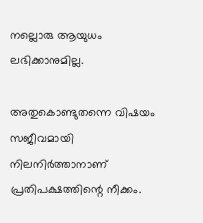നല്ലൊരു ആയുധം ലഭിക്കാനുമില്ല.

അതുകൊണ്ടുതന്നെ വിഷയം സജീവമായി നിലനിര്‍ത്താനാണ് പ്രതിപക്ഷത്തിന്റെ നീക്കം.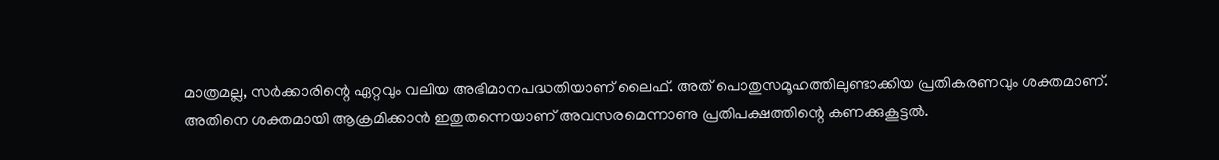മാത്രമല്ല, സര്‍ക്കാരിന്റെ ഏറ്റവും വലിയ അഭിമാനപദ്ധതിയാണ് ലൈഫ്. അത് പൊതുസമൂഹത്തിലുണ്ടാക്കിയ പ്രതികരണവും ശക്തമാണ്. അതിനെ ശക്തമായി ആക്രമിക്കാന്‍ ഇതുതന്നെയാണ് അവസരമെന്നാണു പ്രതിപക്ഷത്തിന്റെ കണക്കുകൂട്ടല്‍.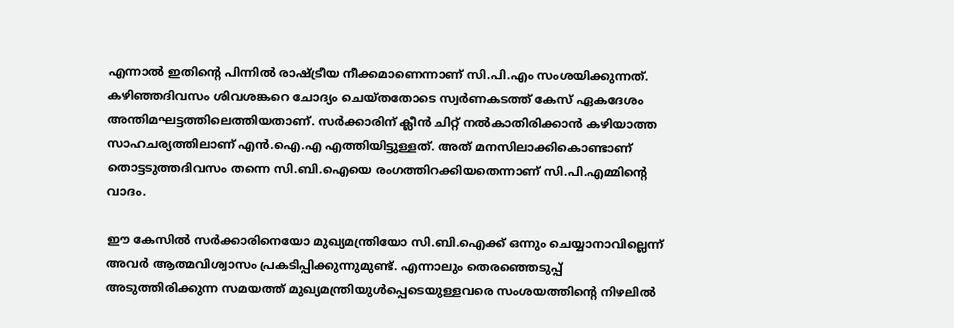എന്നാല്‍ ഇതിന്റെ പിന്നില്‍ രാഷ്ട്രീയ നീക്കമാണെന്നാണ് സി.പി.എം സംശയിക്കുന്നത്. കഴിഞ്ഞദിവസം ശിവശങ്കറെ ചോദ്യം ചെയ്തതോടെ സ്വര്‍ണകടത്ത് കേസ് ഏകദേശം അന്തിമഘട്ടത്തിലെത്തിയതാണ്. സര്‍ക്കാരിന് ക്ലീന്‍ ചിറ്റ് നല്‍കാതിരിക്കാന്‍ കഴിയാത്ത സാഹചര്യത്തിലാണ് എന്‍.ഐ.എ എത്തിയിട്ടുള്ളത്. അത് മനസിലാക്കികൊണ്ടാണ് തൊട്ടടുത്തദിവസം തന്നെ സി.ബി.ഐയെ രംഗത്തിറക്കിയതെന്നാണ് സി.പി.എമ്മിന്റെ വാദം.

ഈ കേസില്‍ സര്‍ക്കാരിനെയോ മുഖ്യമന്ത്രിയോ സി.ബി.ഐക്ക് ഒന്നും ചെയ്യാനാവില്ലെന്ന് അവര്‍ ആത്മവിശ്വാസം പ്രകടിപ്പിക്കുന്നുമുണ്ട്. എന്നാലും തെരഞ്ഞെടുപ്പ് അടുത്തിരിക്കുന്ന സമയത്ത് മുഖ്യമന്ത്രിയുള്‍പ്പെടെയുള്ളവരെ സംശയത്തിന്റെ നിഴലില്‍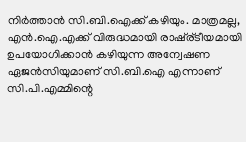നിര്‍ത്താന്‍ സി.ബി.ഐക്ക് കഴിയും. മാത്രമല്ല, എന്‍.ഐ.എക്ക് വിരുദ്ധമായി രാഷ്ര്ടീയമായി ഉപയോഗിക്കാന്‍ കഴിയുന്ന അന്വേഷണ ഏജന്‍സിയുമാണ് സി.ബി.ഐ എന്നാണ് സി.പി.എമ്മിന്റെ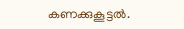കണക്കുകൂട്ടല്‍.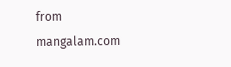from mangalam.com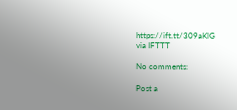https://ift.tt/309aKlG
via IFTTT

No comments:

Post a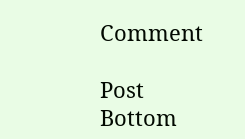Comment

Post Bottom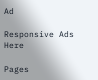Ad

Responsive Ads Here

Pages